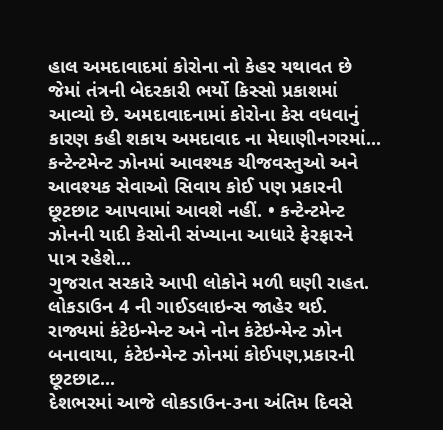હાલ અમદાવાદમાં કોરોના નો કેહર યથાવત છે જેમાં તંત્રની બેદરકારી ભર્યો કિસ્સો પ્રકાશમાં આવ્યો છે. અમદાવાદનામાં કોરોના કેસ વધવાનું કારણ કહી શકાય અમદાવાદ ના મેઘાણીનગરમાં...
કન્ટેન્ટમેન્ટ ઝોનમાં આવશ્યક ચીજવસ્તુઓ અને આવશ્યક સેવાઓ સિવાય કોઈ પણ પ્રકારની છૂટછાટ આપવામાં આવશે નહીં. • કન્ટેન્ટમેન્ટ ઝોનની યાદી કેસોની સંખ્યાના આધારે ફેરફારને પાત્ર રહેશે...
ગુજરાત સરકારે આપી લોકોને મળી ઘણી રાહત. લોકડાઉન 4 ની ગાઈડલાઇન્સ જાહેર થઈ. રાજ્યમાં કંટેઇન્મેન્ટ અને નોન કંટેઇન્મેન્ટ ઝોન બનાવાયા, કંટેઇન્મેન્ટ ઝોનમાં કોઈપણ,પ્રકારની છૂટછાટ...
દેશભરમાં આજે લોકડાઉન-૩ના અંતિમ દિવસે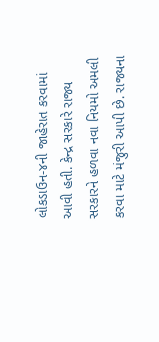લોકડાઉન-૪ની જાહેરાત કરવામાં આવી હતી. કેન્દ્ર સરકારે રાજ્ય સરકારને હળવા નવા નિયમો અમલી કરવા માટે મંજુરી આપી છે. રાજ્યના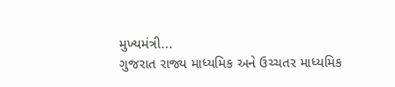મુખ્યમંત્રી...
ગુજરાત રાજ્ય માધ્યમિક અને ઉચ્ચતર માધ્યમિક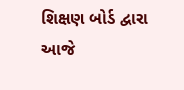શિક્ષણ બોર્ડ દ્વારા આજે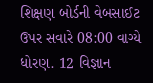શિક્ષણ બોર્ડની વેબસાઈટ ઉપર સવારે 08:00 વાગ્યે ધોરણ. 12 વિજ્ઞાન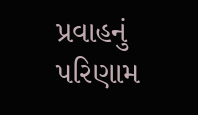પ્રવાહનું પરિણામ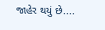જાહેર થયું છે....